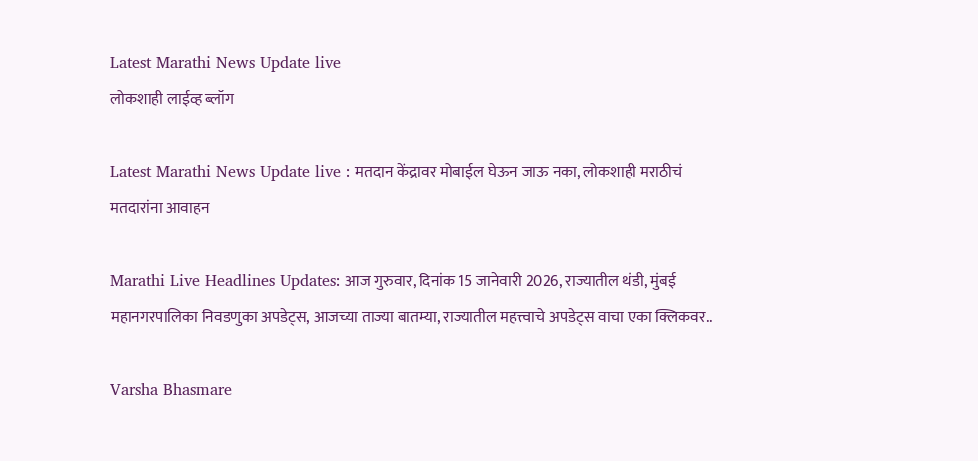Latest Marathi News Update live
लोकशाही लाईव्ह ब्लॉग

Latest Marathi News Update live : मतदान केंद्रावर मोबाईल घेऊन जाऊ नका, लोकशाही मराठीचं मतदारांना आवाहन

Marathi Live Headlines Updates: आज गुरुवार, दिनांक 15 जानेवारी 2026, राज्यातील थंडी, मुंबई महानगरपालिका निवडणुका अपडेट्स, आजच्या ताज्या बातम्या, राज्यातील महत्त्वाचे अपडेट्स वाचा एका क्लिकवर..

Varsha Bhasmare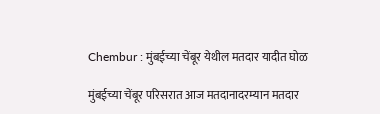Chembur : मुंबईच्या चेंबूर येथील मतदार यादीत घोळ

मुंबईच्या चेंबूर परिसरात आज मतदानादरम्यान मतदार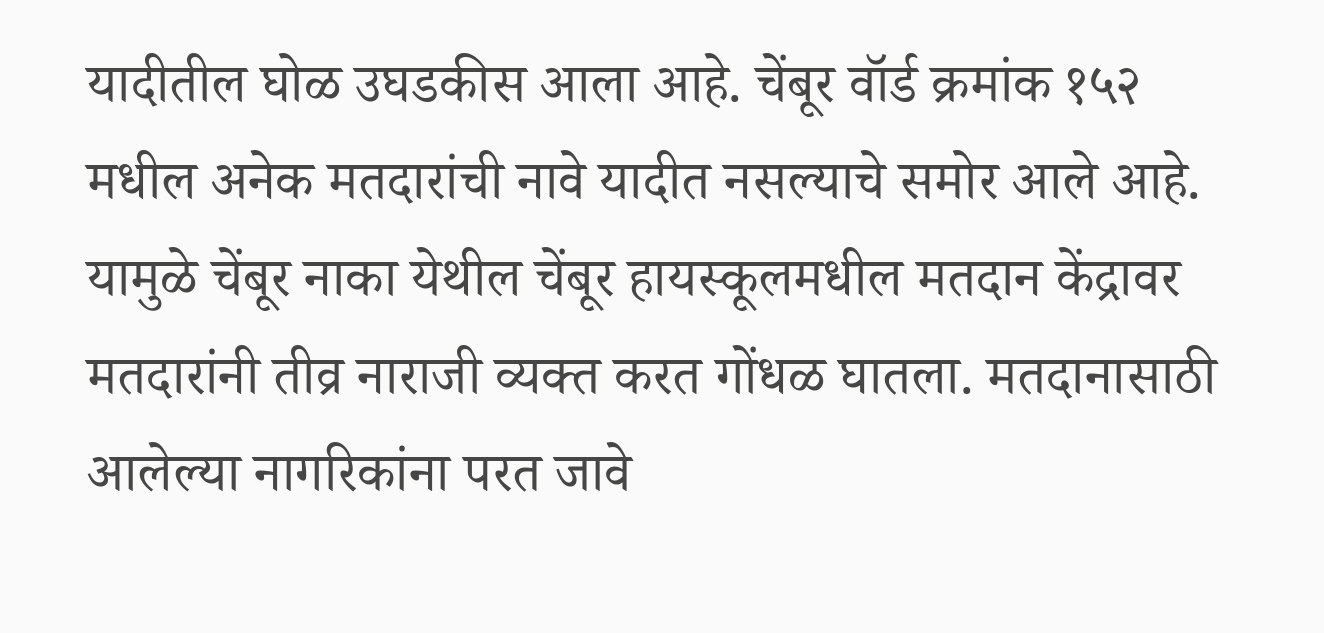यादीतील घोळ उघडकीस आला आहे. चेंबूर वॉर्ड क्रमांक १५२ मधील अनेक मतदारांची नावे यादीत नसल्याचे समोर आले आहे. यामुळे चेंबूर नाका येथील चेंबूर हायस्कूलमधील मतदान केंद्रावर मतदारांनी तीव्र नाराजी व्यक्त करत गोंधळ घातला. मतदानासाठी आलेल्या नागरिकांना परत जावे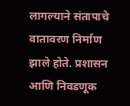लागल्याने संतापाचे वातावरण निर्माण झाले होते. प्रशासन आणि निवडणूक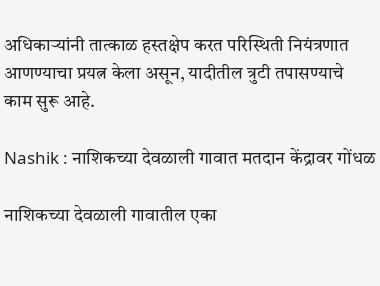अधिकाऱ्यांनी तात्काळ हस्तक्षेप करत परिस्थिती नियंत्रणात आणण्याचा प्रयत्न केला असून, यादीतील त्रुटी तपासण्याचे काम सुरू आहे.

Nashik : नाशिकच्या देवळाली गावात मतदान केंद्रावर गोंधळ

नाशिकच्या देवळाली गावातील एका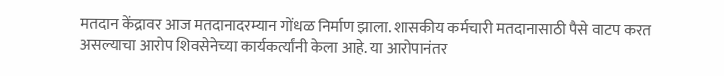मतदान केंद्रावर आज मतदानादरम्यान गोंधळ निर्माण झाला. शासकीय कर्मचारी मतदानासाठी पैसे वाटप करत असल्याचा आरोप शिवसेनेच्या कार्यकर्त्यांनी केला आहे. या आरोपानंतर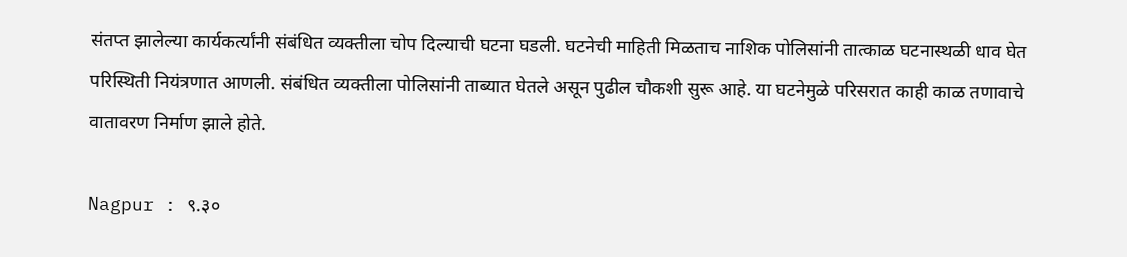संतप्त झालेल्या कार्यकर्त्यांनी संबंधित व्यक्तीला चोप दिल्याची घटना घडली. घटनेची माहिती मिळताच नाशिक पोलिसांनी तात्काळ घटनास्थळी धाव घेत परिस्थिती नियंत्रणात आणली. संबंधित व्यक्तीला पोलिसांनी ताब्यात घेतले असून पुढील चौकशी सुरू आहे. या घटनेमुळे परिसरात काही काळ तणावाचे वातावरण निर्माण झाले होते.

Nagpur : ९.३०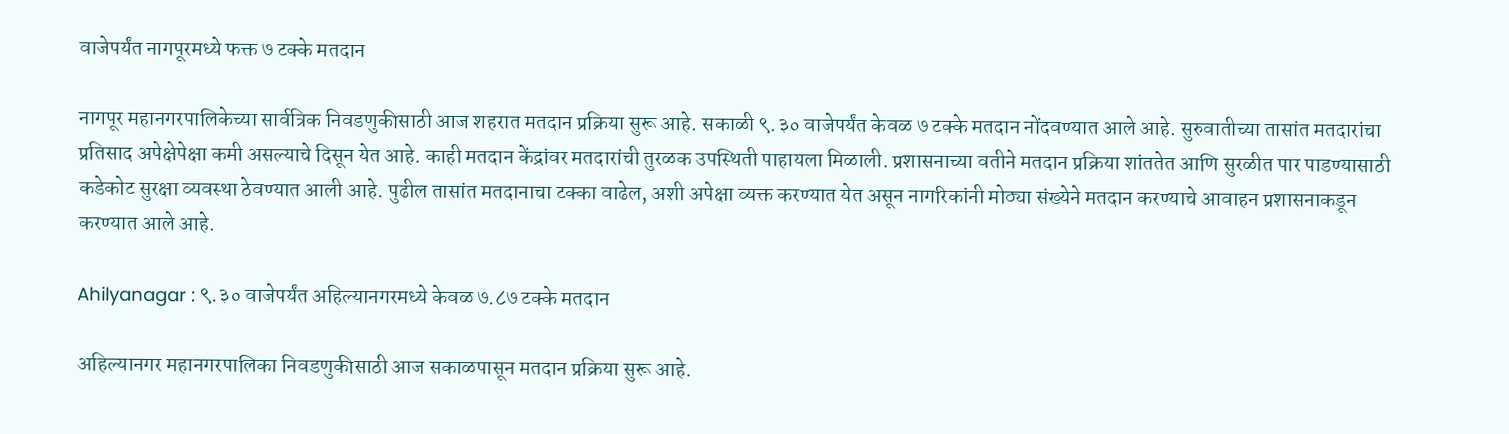वाजेपर्यंत नागपूरमध्ये फक्त ७ टक्के मतदान

नागपूर महानगरपालिकेच्या सार्वत्रिक निवडणुकीसाठी आज शहरात मतदान प्रक्रिया सुरू आहे. सकाळी ९.३० वाजेपर्यंत केवळ ७ टक्के मतदान नोंदवण्यात आले आहे. सुरुवातीच्या तासांत मतदारांचा प्रतिसाद अपेक्षेपेक्षा कमी असल्याचे दिसून येत आहे. काही मतदान केंद्रांवर मतदारांची तुरळक उपस्थिती पाहायला मिळाली. प्रशासनाच्या वतीने मतदान प्रक्रिया शांततेत आणि सुरळीत पार पाडण्यासाठी कडेकोट सुरक्षा व्यवस्था ठेवण्यात आली आहे. पुढील तासांत मतदानाचा टक्का वाढेल, अशी अपेक्षा व्यक्त करण्यात येत असून नागरिकांनी मोठ्या संख्येने मतदान करण्याचे आवाहन प्रशासनाकडून करण्यात आले आहे.

Ahilyanagar : ९.३० वाजेपर्यंत अहिल्यानगरमध्ये केवळ ७.८७ टक्के मतदान

अहिल्यानगर महानगरपालिका निवडणुकीसाठी आज सकाळपासून मतदान प्रक्रिया सुरू आहे.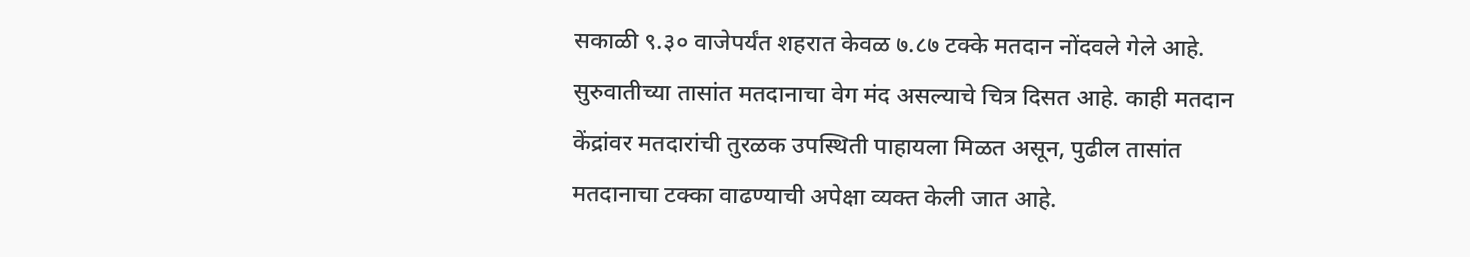सकाळी ९.३० वाजेपर्यंत शहरात केवळ ७.८७ टक्के मतदान नोंदवले गेले आहे. सुरुवातीच्या तासांत मतदानाचा वेग मंद असल्याचे चित्र दिसत आहे. काही मतदान केंद्रांवर मतदारांची तुरळक उपस्थिती पाहायला मिळत असून, पुढील तासांत मतदानाचा टक्का वाढण्याची अपेक्षा व्यक्त केली जात आहे.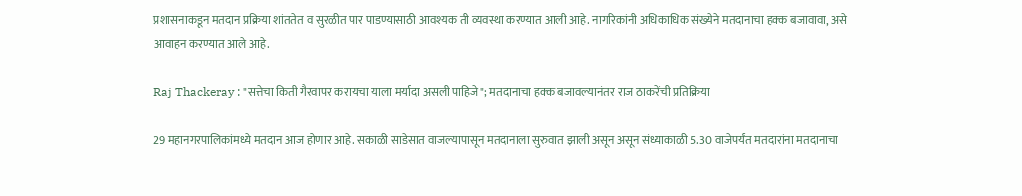प्रशासनाकडून मतदान प्रक्रिया शांततेत व सुरळीत पार पाडण्यासाठी आवश्यक ती व्यवस्था करण्यात आली आहे. नागरिकांनी अधिकाधिक संख्येने मतदानाचा हक्क बजावावा, असे आवाहन करण्यात आले आहे.

Raj Thackeray : "सत्तेचा किती गैरवापर करायचा याला मर्यादा असली पाहिजे"; मतदानाचा हक्क बजावल्यानंतर राज ठाकरेंची प्रतिक्रिया

29 महानगरपालिकांमध्ये मतदान आज होणार आहे. सकाळी साडेसात वाजल्यापासून मतदानाला सुरुवात झाली असून असून संध्याकाळी 5.30 वाजेपर्यंत मतदारांना मतदानाचा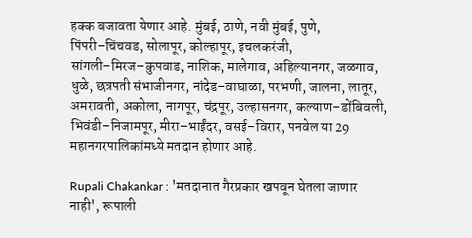हक्क बजावता येणार आहे. मुंबई, ठाणे, नवी मुंबई, पुणे, पिंपरी–चिंचवड, सोलापूर, कोल्हापूर, इचलकरंजी, सांगली–मिरज–कुपवाड, नाशिक, मालेगाव, अहिल्यानगर, जळगाव, धुळे, छत्रपती संभाजीनगर, नांदेड–वाघाळा, परभणी, जालना, लातूर, अमरावती, अकोला, नागपूर, चंद्रपूर, उल्हासनगर, कल्याण–डोंबिवली, भिवंडी–निजामपूर, मीरा–भाईंदर, वसई–विरार, पनवेल या 29 महानगरपालिकांमध्ये मतदान होणार आहे.

Rupali Chakankar : 'मतदानात गैरप्रकार खपवून घेतला जाणार नाही', रूपाली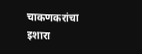चाकणकरांचा इशारा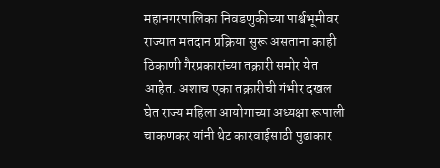महानगरपालिका निवडणुकीच्या पार्श्वभूमीवर राज्यात मतदान प्रक्रिया सुरू असताना काही ठिकाणी गैरप्रकारांच्या तक्रारी समोर येत आहेत. अशाच एका तक्रारीची गंभीर दखल घेत राज्य महिला आयोगाच्या अध्यक्षा रूपाली चाकणकर यांनी थेट कारवाईसाठी पुढाकार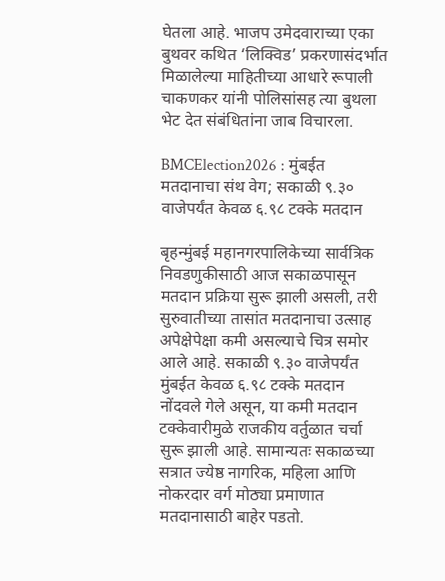घेतला आहे. भाजप उमेदवाराच्या एका बुथवर कथित ‘लिक्विड’ प्रकरणासंदर्भात मिळालेल्या माहितीच्या आधारे रूपाली चाकणकर यांनी पोलिसांसह त्या बुथला भेट देत संबंधितांना जाब विचारला.

BMCElection2026 : मुंबईत मतदानाचा संथ वेग; सकाळी ९.३० वाजेपर्यंत केवळ ६.९८ टक्के मतदान

बृहन्मुंबई महानगरपालिकेच्या सार्वत्रिक निवडणुकीसाठी आज सकाळपासून मतदान प्रक्रिया सुरू झाली असली, तरी सुरुवातीच्या तासांत मतदानाचा उत्साह अपेक्षेपेक्षा कमी असल्याचे चित्र समोर आले आहे. सकाळी ९.३० वाजेपर्यंत मुंबईत केवळ ६.९८ टक्के मतदान नोंदवले गेले असून, या कमी मतदान टक्केवारीमुळे राजकीय वर्तुळात चर्चा सुरू झाली आहे. सामान्यतः सकाळच्या सत्रात ज्येष्ठ नागरिक, महिला आणि नोकरदार वर्ग मोठ्या प्रमाणात मतदानासाठी बाहेर पडतो.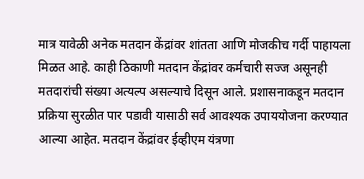मात्र यावेळी अनेक मतदान केंद्रांवर शांतता आणि मोजकीच गर्दी पाहायला मिळत आहे. काही ठिकाणी मतदान केंद्रांवर कर्मचारी सज्ज असूनही मतदारांची संख्या अत्यल्प असल्याचे दिसून आले. प्रशासनाकडून मतदान प्रक्रिया सुरळीत पार पडावी यासाठी सर्व आवश्यक उपाययोजना करण्यात आल्या आहेत. मतदान केंद्रांवर ईव्हीएम यंत्रणा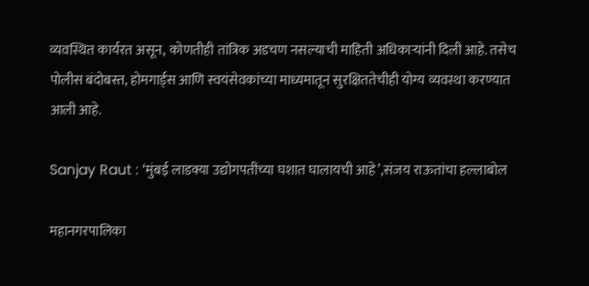व्यवस्थित कार्यरत असून, कोणतीही तांत्रिक अडचण नसल्याची माहिती अधिकाऱ्यांनी दिली आहे. तसेच पोलीस बंदोबस्त, होमगार्ड्स आणि स्वयंसेवकांच्या माध्यमातून सुरक्षिततेचीही योग्य व्यवस्था करण्यात आली आहे.

Sanjay Raut : ‘मुंबई लाडक्या उद्योगपतींच्या घशात घालायची आहे’,संजय राऊतांचा हल्लाबोल

महानगरपालिका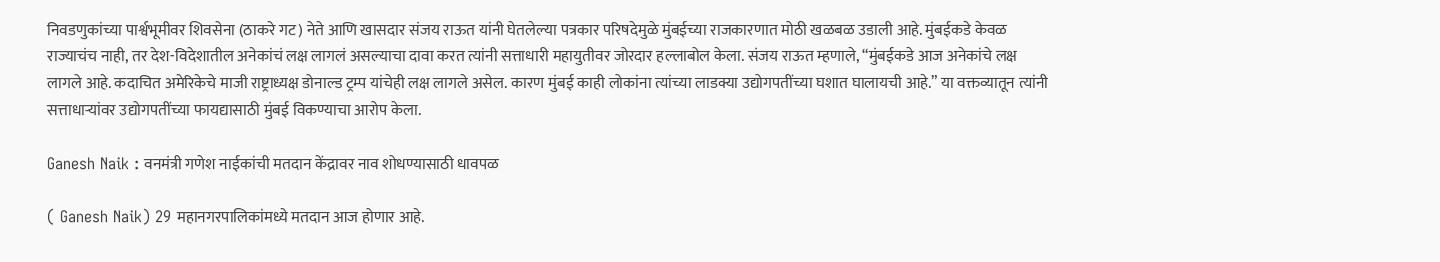निवडणुकांच्या पार्श्वभूमीवर शिवसेना (ठाकरे गट) नेते आणि खासदार संजय राऊत यांनी घेतलेल्या पत्रकार परिषदेमुळे मुंबईच्या राजकारणात मोठी खळबळ उडाली आहे. मुंबईकडे केवळ राज्याचंच नाही, तर देश-विदेशातील अनेकांचं लक्ष लागलं असल्याचा दावा करत त्यांनी सत्ताधारी महायुतीवर जोरदार हल्लाबोल केला. संजय राऊत म्हणाले, “मुंबईकडे आज अनेकांचे लक्ष लागले आहे. कदाचित अमेरिकेचे माजी राष्ट्राध्यक्ष डोनाल्ड ट्रम्प यांचेही लक्ष लागले असेल. कारण मुंबई काही लोकांना त्यांच्या लाडक्या उद्योगपतींच्या घशात घालायची आहे.” या वक्तव्यातून त्यांनी सत्ताधाऱ्यांवर उद्योगपतींच्या फायद्यासाठी मुंबई विकण्याचा आरोप केला.

Ganesh Naik : वनमंत्री गणेश नाईकांची मतदान केंद्रावर नाव शोधण्यासाठी धावपळ

( Ganesh Naik) 29 महानगरपालिकांमध्ये मतदान आज होणार आहे.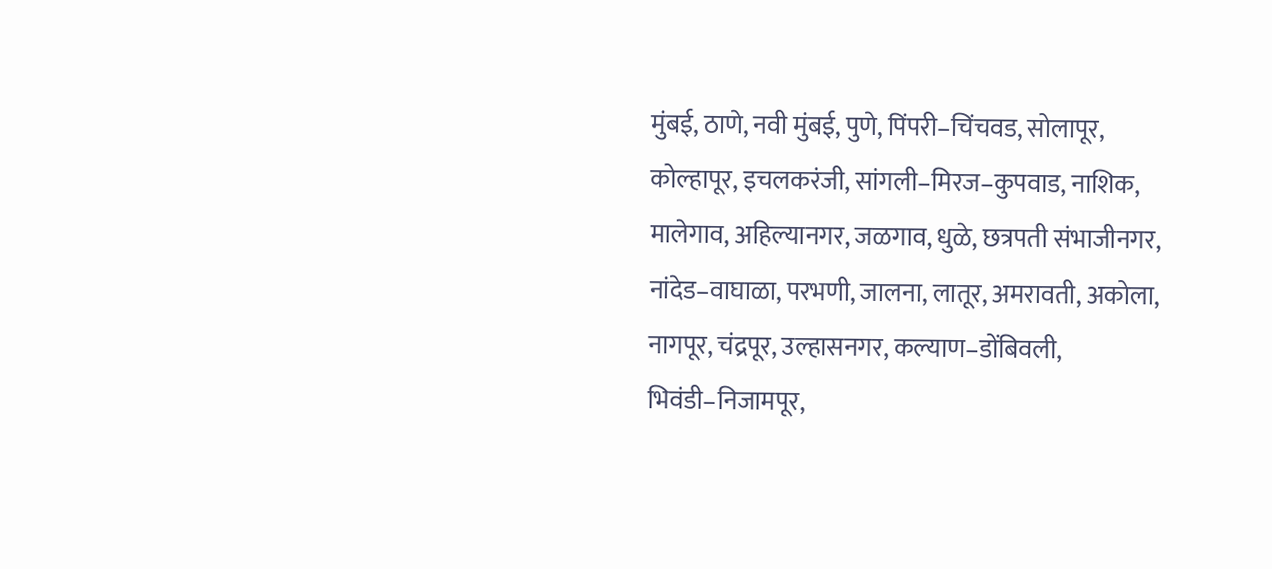मुंबई, ठाणे, नवी मुंबई, पुणे, पिंपरी–चिंचवड, सोलापूर, कोल्हापूर, इचलकरंजी, सांगली–मिरज–कुपवाड, नाशिक, मालेगाव, अहिल्यानगर, जळगाव, धुळे, छत्रपती संभाजीनगर, नांदेड–वाघाळा, परभणी, जालना, लातूर, अमरावती, अकोला, नागपूर, चंद्रपूर, उल्हासनगर, कल्याण–डोंबिवली, भिवंडी–निजामपूर,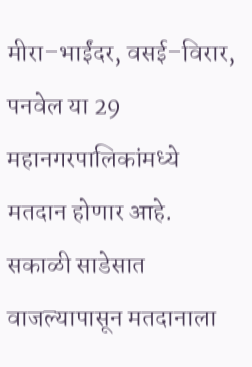मीरा–भाईंदर, वसई–विरार, पनवेल या 29 महानगरपालिकांमध्ये मतदान होणार आहे. सकाळी साडेसात वाजल्यापासून मतदानाला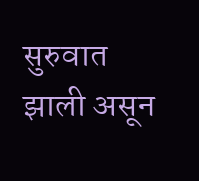सुरुवात झाली असून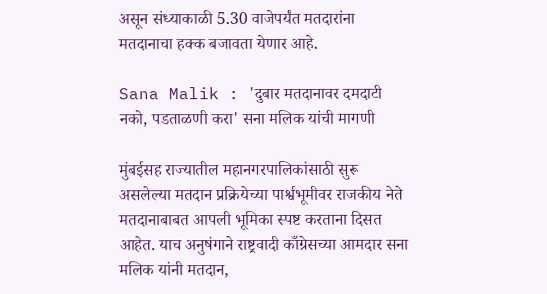असून संध्याकाळी 5.30 वाजेपर्यंत मतदारांना मतदानाचा हक्क बजावता येणार आहे.

Sana Malik : 'दुबार मतदानावर दमदाटी नको, पडताळणी करा' सना मलिक यांची मागणी

मुंबईसह राज्यातील महानगरपालिकांसाठी सुरू असलेल्या मतदान प्रक्रियेच्या पार्श्वभूमीवर राजकीय नेते मतदानाबाबत आपली भूमिका स्पष्ट करताना दिसत आहेत. याच अनुषंगाने राष्ट्रवादी काँग्रेसच्या आमदार सना मलिक यांनी मतदान,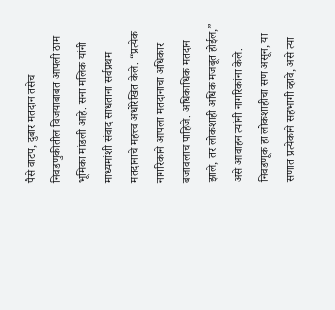पैसे वाटप, दुबार मतदान तसेच निवडणुकीतील विजयाबाबत आपली ठाम भूमिका मांडली आहे. सना मलिक यांनी माध्यमांशी संवाद साधताना सर्वप्रथम मतदानाचे महत्त्व अधोरेखित केले. “प्रत्येक नागरिकाने आपला मतदानाचा अधिकार बजावलाच पाहिजे. अधिकाधिक मतदान झाले, तर लोकशाही अधिक मजबूत होईल,” असे आवाहन त्यांनी नागरिकांना केले. निवडणूक हा लोकशाहीचा सण असून, या सणात प्रत्येकाने सहभागी व्हावे, असे त्या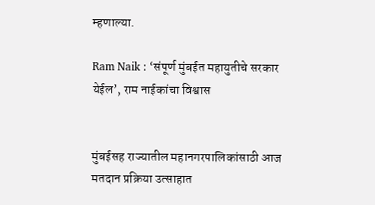म्हणाल्या.

Ram Naik : ‘संपूर्ण मुंबईत महायुतीचे सरकार येईल’, राम नाईकांचा विश्वास


मुंबईसह राज्यातील महानगरपालिकांसाठी आज मतदान प्रक्रिया उत्साहात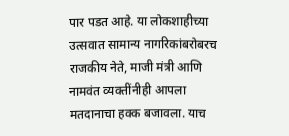पार पडत आहे. या लोकशाहीच्या उत्सवात सामान्य नागरिकांबरोबरच राजकीय नेते, माजी मंत्री आणि नामवंत व्यक्तींनीही आपला मतदानाचा हक्क बजावला. याच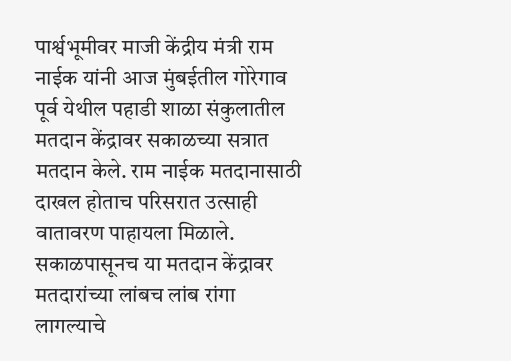पार्श्वभूमीवर माजी केंद्रीय मंत्री राम नाईक यांनी आज मुंबईतील गोरेगाव पूर्व येथील पहाडी शाळा संकुलातील मतदान केंद्रावर सकाळच्या सत्रात मतदान केले. राम नाईक मतदानासाठी दाखल होताच परिसरात उत्साही वातावरण पाहायला मिळाले. सकाळपासूनच या मतदान केंद्रावर मतदारांच्या लांबच लांब रांगा लागल्याचे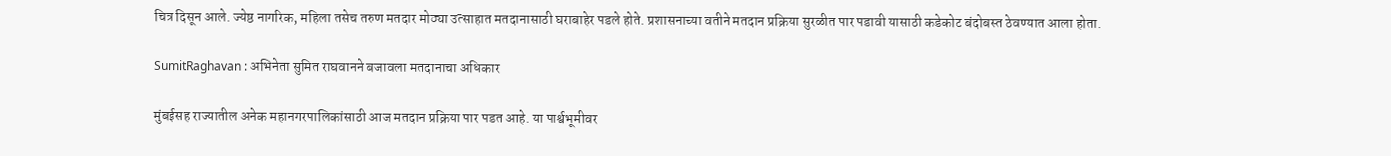चित्र दिसून आले. ज्येष्ठ नागरिक, महिला तसेच तरुण मतदार मोठ्या उत्साहात मतदानासाठी घराबाहेर पडले होते. प्रशासनाच्या वतीने मतदान प्रक्रिया सुरळीत पार पडावी यासाठी कडेकोट बंदोबस्त ठेवण्यात आला होता.

SumitRaghavan : अभिनेता सुमित राघवानने बजावला मतदानाचा अधिकार

मुंबईसह राज्यातील अनेक महानगरपालिकांसाठी आज मतदान प्रक्रिया पार पडत आहे. या पार्श्वभूमीवर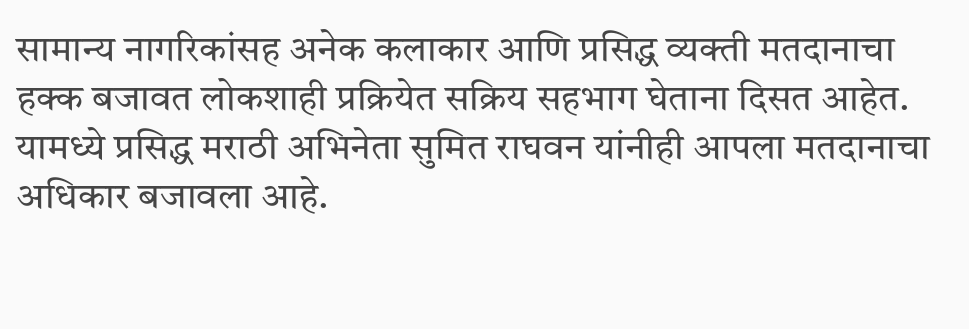सामान्य नागरिकांसह अनेक कलाकार आणि प्रसिद्ध व्यक्ती मतदानाचा हक्क बजावत लोकशाही प्रक्रियेत सक्रिय सहभाग घेताना दिसत आहेत. यामध्ये प्रसिद्ध मराठी अभिनेता सुमित राघवन यांनीही आपला मतदानाचा अधिकार बजावला आहे.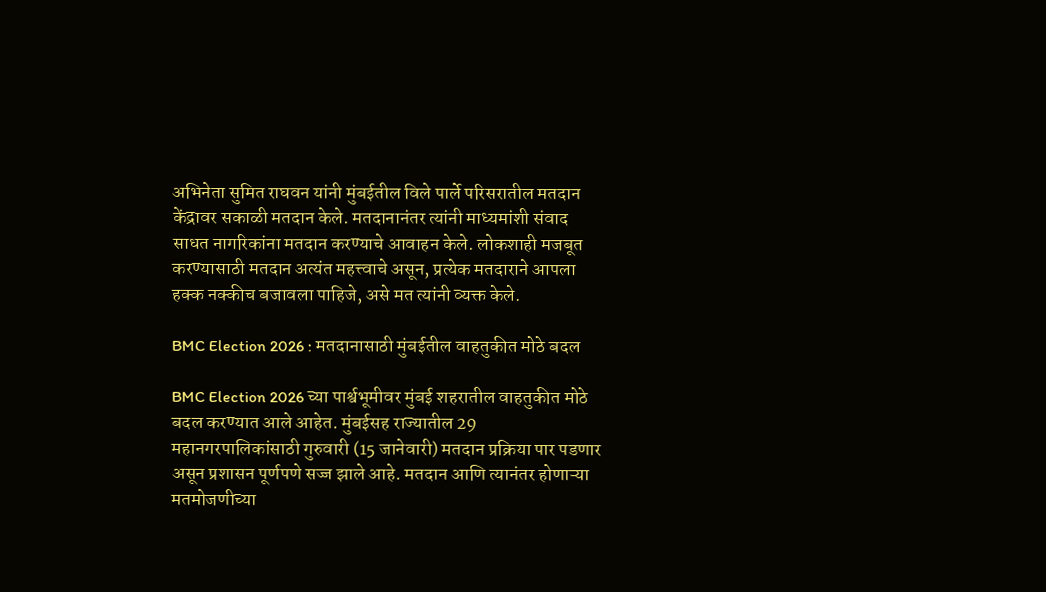अभिनेता सुमित राघवन यांनी मुंबईतील विले पार्ले परिसरातील मतदान केंद्रावर सकाळी मतदान केले. मतदानानंतर त्यांनी माध्यमांशी संवाद साधत नागरिकांना मतदान करण्याचे आवाहन केले. लोकशाही मजबूत करण्यासाठी मतदान अत्यंत महत्त्वाचे असून, प्रत्येक मतदाराने आपला हक्क नक्कीच बजावला पाहिजे, असे मत त्यांनी व्यक्त केले.

BMC Election 2026 : मतदानासाठी मुंबईतील वाहतुकीत मोठे बदल

BMC Election 2026 च्या पार्श्वभूमीवर मुंबई शहरातील वाहतुकीत मोठे बदल करण्यात आले आहेत. मुंबईसह राज्यातील 29 महानगरपालिकांसाठी गुरुवारी (15 जानेवारी) मतदान प्रक्रिया पार पडणार असून प्रशासन पूर्णपणे सज्ज झाले आहे. मतदान आणि त्यानंतर होणाऱ्या मतमोजणीच्या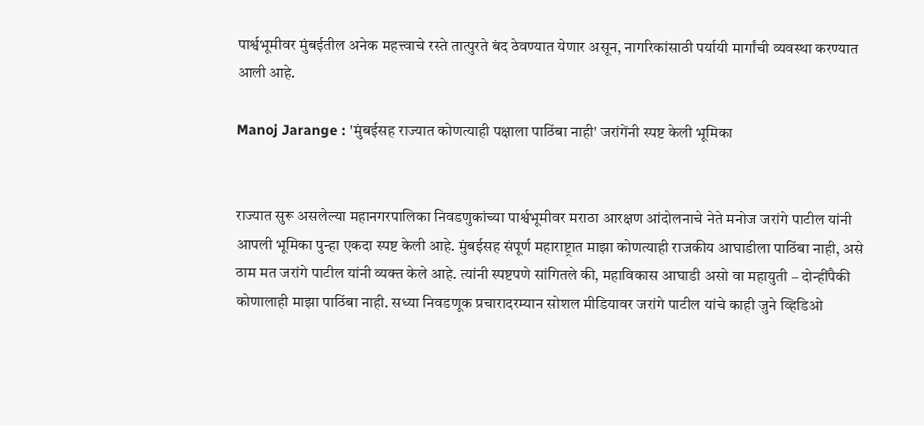पार्श्वभूमीवर मुंबईतील अनेक महत्त्वाचे रस्ते तात्पुरते बंद ठेवण्यात येणार असून, नागरिकांसाठी पर्यायी मार्गांची व्यवस्था करण्यात आली आहे.

Manoj Jarange : 'मुंबईसह राज्यात कोणत्याही पक्षाला पाठिंबा नाही' जरांगेंनी स्पष्ट केली भूमिका


राज्यात सुरू असलेल्या महानगरपालिका निवडणुकांच्या पार्श्वभूमीवर मराठा आरक्षण आंदोलनाचे नेते मनोज जरांगे पाटील यांनी आपली भूमिका पुन्हा एकदा स्पष्ट केली आहे. मुंबईसह संपूर्ण महाराष्ट्रात माझा कोणत्याही राजकीय आघाडीला पाठिंबा नाही, असे ठाम मत जरांगे पाटील यांनी व्यक्त केले आहे. त्यांनी स्पष्टपणे सांगितले की, महाविकास आघाडी असो वा महायुती – दोन्हींपैकी कोणालाही माझा पाठिंबा नाही. सध्या निवडणूक प्रचारादरम्यान सोशल मीडियावर जरांगे पाटील यांचे काही जुने व्हिडिओ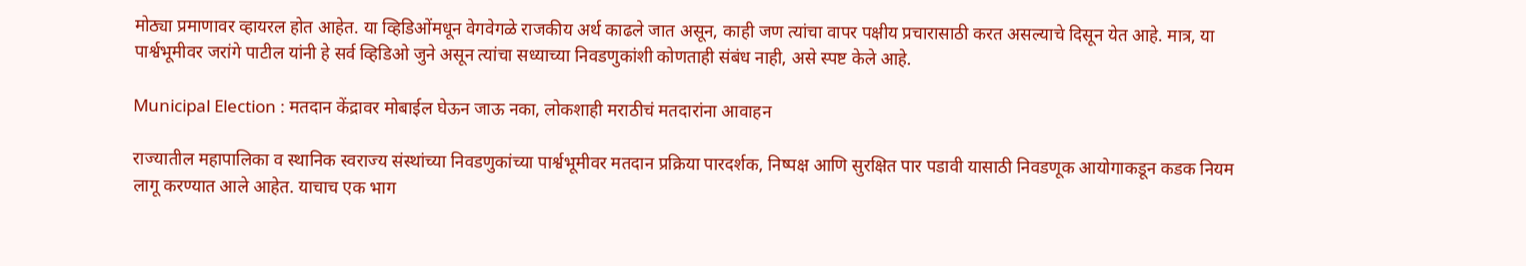मोठ्या प्रमाणावर व्हायरल होत आहेत. या व्हिडिओंमधून वेगवेगळे राजकीय अर्थ काढले जात असून, काही जण त्यांचा वापर पक्षीय प्रचारासाठी करत असल्याचे दिसून येत आहे. मात्र, या पार्श्वभूमीवर जरांगे पाटील यांनी हे सर्व व्हिडिओ जुने असून त्यांचा सध्याच्या निवडणुकांशी कोणताही संबंध नाही, असे स्पष्ट केले आहे.

Municipal Election : मतदान केंद्रावर मोबाईल घेऊन जाऊ नका, लोकशाही मराठीचं मतदारांना आवाहन

राज्यातील महापालिका व स्थानिक स्वराज्य संस्थांच्या निवडणुकांच्या पार्श्वभूमीवर मतदान प्रक्रिया पारदर्शक, निष्पक्ष आणि सुरक्षित पार पडावी यासाठी निवडणूक आयोगाकडून कडक नियम लागू करण्यात आले आहेत. याचाच एक भाग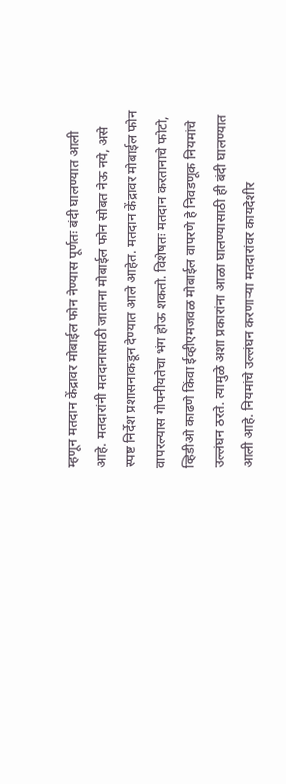म्हणून मतदान केंद्रावर मोबाईल फोन नेण्यास पूर्णतः बंदी घालण्यात आली आहे. मतदारांनी मतदानासाठी जाताना मोबाईल फोन सोबत नेऊ नये, असे स्पष्ट निर्देश प्रशासनाकडून देण्यात आले आहेत. मतदान केंद्रावर मोबाईल फोन वापरल्यास गोपनीयतेचा भंग होऊ शकतो. विशेषतः मतदान करतानाचे फोटो, व्हिडीओ काढणे किंवा ईव्हीएमजवळ मोबाईल वापरणे हे निवडणूक नियमांचे उल्लंघन ठरते. त्यामुळे अशा प्रकारांना आळा घालण्यासाठी ही बंदी घालण्यात आली आहे. नियमांचे उल्लंघन करणाऱ्या मतदारांवर कायदेशीर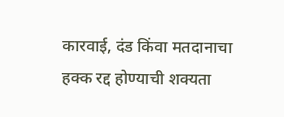कारवाई, दंड किंवा मतदानाचा हक्क रद्द होण्याची शक्यता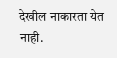देखील नाकारता येत नाही.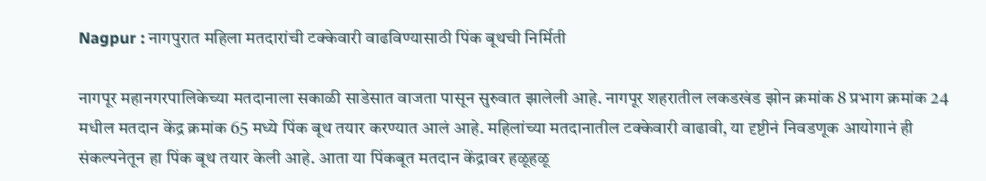Nagpur : नागपुरात महिला मतदारांची टक्केवारी वाढविण्यासाठी पिंक बूथची निर्मिती

नागपूर महानगरपालिकेच्या मतदानाला सकाळी साडेसात वाजता पासून सुरुवात झालेली आहे. नागपूर शहरातील लकडखंड झोन क्रमांक 8 प्रभाग क्रमांक 24 मधील मतदान केंद्र क्रमांक 65 मध्ये पिंक बूथ तयार करण्यात आलं आहे. महिलांच्या मतदानातील टक्केवारी वाढावी, या दृष्टीनं निवडणूक आयोगानं ही संकल्पनेतून हा पिंक बूथ तयार केली आहे. आता या पिंकबूत मतदान केंद्रावर हळूहळू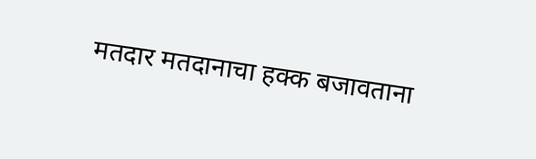मतदार मतदानाचा हक्क बजावताना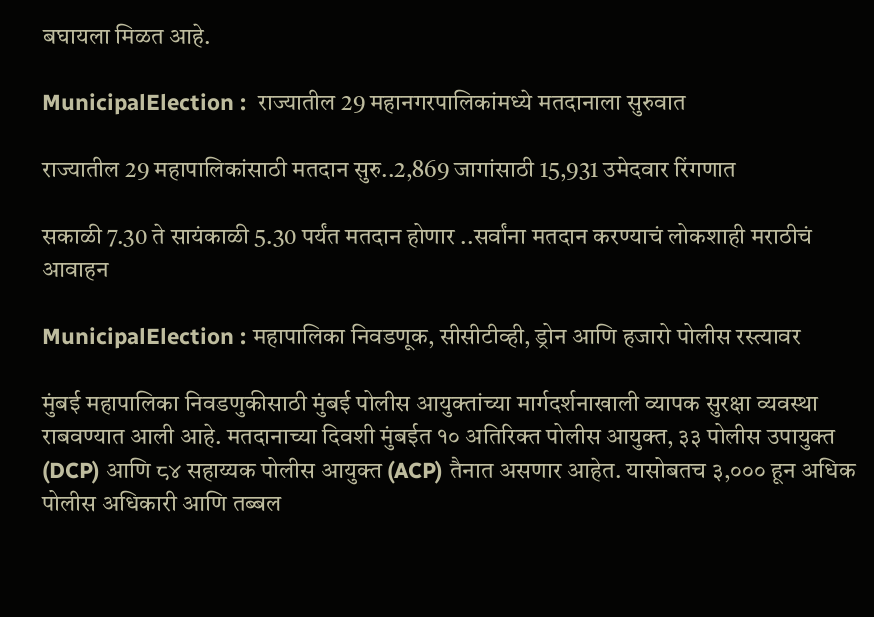बघायला मिळत आहे.

MunicipalElection :  राज्यातील 29 महानगरपालिकांमध्ये मतदानाला सुरुवात

राज्यातील 29 महापालिकांसाठी मतदान सुरु..2,869 जागांसाठी 15,931 उमेदवार रिंगणात

सकाळी 7.30 ते सायंकाळी 5.30 पर्यंत मतदान होणार ..सर्वांना मतदान करण्याचं लोकशाही मराठीचं आवाहन

MunicipalElection : महापालिका निवडणूक, सीसीटीव्ही, ड्रोन आणि हजारो पोलीस रस्त्यावर

मुंबई महापालिका निवडणुकीसाठी मुंबई पोलीस आयुक्तांच्या मार्गदर्शनाखाली व्यापक सुरक्षा व्यवस्था राबवण्यात आली आहे. मतदानाच्या दिवशी मुंबईत १० अतिरिक्त पोलीस आयुक्त, ३३ पोलीस उपायुक्त (DCP) आणि ८४ सहाय्यक पोलीस आयुक्त (ACP) तैनात असणार आहेत. यासोबतच ३,००० हून अधिक पोलीस अधिकारी आणि तब्बल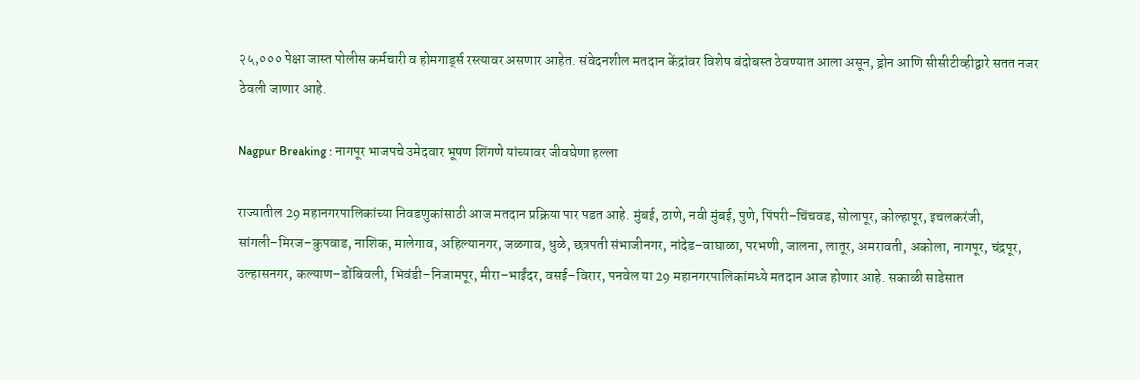२५,००० पेक्षा जास्त पोलीस कर्मचारी व होमगार्ड्स रस्त्यावर असणार आहेत. संवेदनशील मतदान केंद्रांवर विशेष बंदोबस्त ठेवण्यात आला असून, ड्रोन आणि सीसीटीव्हीद्वारे सतत नजर ठेवली जाणार आहे.

Nagpur Breaking : नागपूर भाजपचे उमेदवार भूषण शिंगणे यांच्यावर जीवघेणा हल्ला

राज्यातील 29 महानगरपालिकांच्या निवडणुकांसाठी आज मतदान प्रक्रिया पार पडत आहे. मुंबई, ठाणे, नवी मुंबई, पुणे, पिंपरी–चिंचवड, सोलापूर, कोल्हापूर, इचलकरंजी, सांगली–मिरज–कुपवाड, नाशिक, मालेगाव, अहिल्यानगर, जळगाव, धुळे, छत्रपती संभाजीनगर, नांदेड–वाघाळा, परभणी, जालना, लातूर, अमरावती, अकोला, नागपूर, चंद्रपूर, उल्हासनगर, कल्याण–डोंबिवली, भिवंडी–निजामपूर, मीरा–भाईंदर, वसई–विरार, पनवेल या 29 महानगरपालिकांमध्ये मतदान आज होणार आहे. सकाळी साडेसात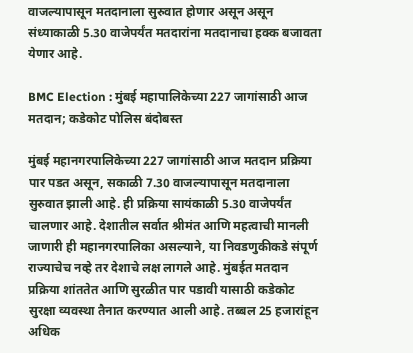वाजल्यापासून मतदानाला सुरुवात होणार असून असून संध्याकाळी 5.30 वाजेपर्यंत मतदारांना मतदानाचा हक्क बजावता येणार आहे.

BMC Election : मुंबई महापालिकेच्या 227 जागांसाठी आज मतदान; कडेकोट पोलिस बंदोबस्त

मुंबई महानगरपालिकेच्या 227 जागांसाठी आज मतदान प्रक्रिया पार पडत असून, सकाळी 7.30 वाजल्यापासून मतदानाला सुरुवात झाली आहे. ही प्रक्रिया सायंकाळी 5.30 वाजेपर्यंत चालणार आहे. देशातील सर्वात श्रीमंत आणि महत्वाची मानली जाणारी ही महानगरपालिका असल्याने, या निवडणुकीकडे संपूर्ण राज्याचेच नव्हे तर देशाचे लक्ष लागले आहे. मुंबईत मतदान प्रक्रिया शांततेत आणि सुरळीत पार पडावी यासाठी कडेकोट सुरक्षा व्यवस्था तैनात करण्यात आली आहे. तब्बल 25 हजारांहून अधिक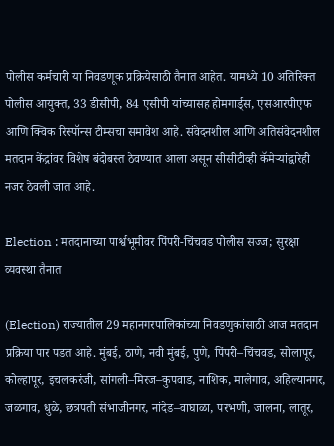पोलीस कर्मचारी या निवडणूक प्रक्रियेसाठी तैनात आहेत. यामध्ये 10 अतिरिक्त पोलीस आयुक्त, 33 डीसीपी, 84 एसीपी यांच्यासह होमगार्ड्स, एसआरपीएफ आणि क्विक रिस्पॉन्स टीम्सचा समावेश आहे. संवेदनशील आणि अतिसंवेदनशील मतदान केंद्रांवर विशेष बंदोबस्त ठेवण्यात आला असून सीसीटीव्ही कॅमेऱ्यांद्वारेही नजर ठेवली जात आहे.

Election : मतदानाच्या पार्श्वभूमीवर पिंपरी-चिंचवड पोलीस सज्ज; सुरक्षा व्यवस्था तैनात

(Election) राज्यातील 29 महानगरपालिकांच्या निवडणुकांसाठी आज मतदान प्रक्रिया पार पडत आहे. मुंबई, ठाणे, नवी मुंबई, पुणे, पिंपरी–चिंचवड, सोलापूर, कोल्हापूर, इचलकरंजी, सांगली–मिरज–कुपवाड, नाशिक, मालेगाव, अहिल्यानगर, जळगाव, धुळे, छत्रपती संभाजीनगर, नांदेड–वाघाळा, परभणी, जालना, लातूर,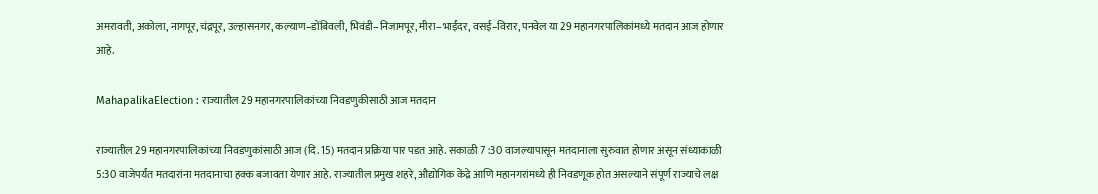अमरावती, अकोला, नागपूर, चंद्रपूर, उल्हासनगर, कल्याण–डोंबिवली, भिवंडी–निजामपूर, मीरा–भाईंदर, वसई–विरार, पनवेल या 29 महानगरपालिकांमध्ये मतदान आज होणार आहे.

MahapalikaElection : राज्यातील 29 महानगरपालिकांच्या निवडणुकीसाठी आज मतदान

राज्यातील 29 महानगरपालिकांच्या निवडणुकांसाठी आज (दि. 15) मतदान प्रक्रिया पार पडत आहे. सकाळी 7 :30 वाजल्यापासून मतदानाला सुरुवात होणार असून संध्याकाळी 5:30 वाजेपर्यंत मतदारांना मतदानाचा हक्क बजावता येणार आहे. राज्यातील प्रमुख शहरे, औद्योगिक केंद्रे आणि महानगरांमध्ये ही निवडणूक होत असल्याने संपूर्ण राज्याचे लक्ष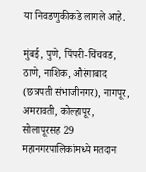या निवडणुकीकडे लागले आहे.

मुंबई, पुणे, पिंपरी-चिंचवड, ठाणे, नाशिक, औरंगाबाद (छत्रपती संभाजीनगर), नागपूर, अमरावती, कोल्हापूर, सोलापूरसह 29 महानगरपालिकांमध्ये मतदान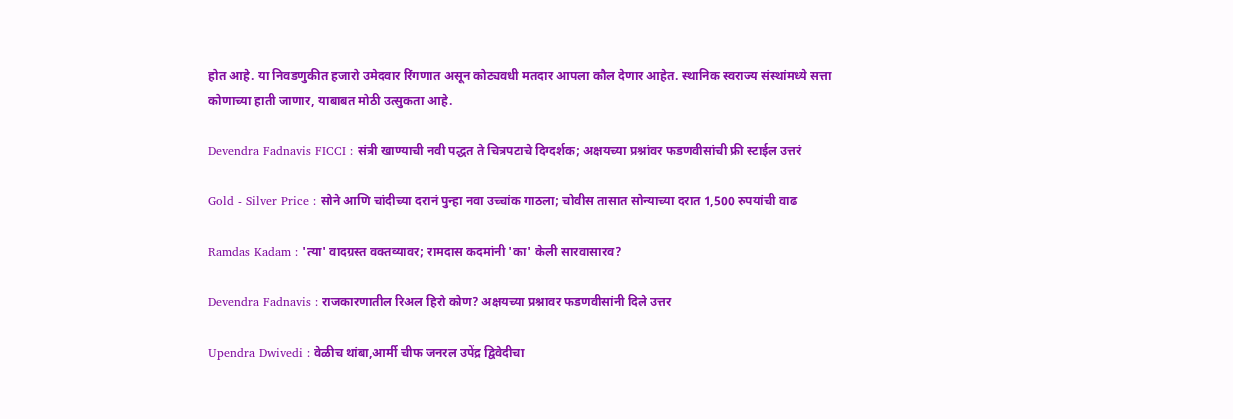होत आहे. या निवडणुकीत हजारो उमेदवार रिंगणात असून कोट्यवधी मतदार आपला कौल देणार आहेत. स्थानिक स्वराज्य संस्थांमध्ये सत्ता कोणाच्या हाती जाणार, याबाबत मोठी उत्सुकता आहे.

Devendra Fadnavis FICCI : संत्री खाण्याची नवी पद्धत ते चित्रपटाचे दिग्दर्शक; अक्षयच्या प्रश्नांवर फडणवीसांची फ्री स्टाईल उत्तरं

Gold - Silver Price : सोने आणि चांदीच्या दरानं पुन्हा नवा उच्चांक गाठला; चोवीस तासात सोन्याच्या दरात 1,500 रुपयांची वाढ

Ramdas Kadam : 'त्या' वादग्रस्त वक्तव्यावर; रामदास कदमांनी 'का' केली सारवासारव?

Devendra Fadnavis : राजकारणातील रिअल हिरो कोण? अक्षयच्या प्रश्नावर फडणवीसांनी दिले उत्तर

Upendra Dwivedi : वेळीच थांबा,आर्मी चीफ जनरल उपेंद्र द्विवेदीचा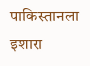पाकिस्तानला इशारा